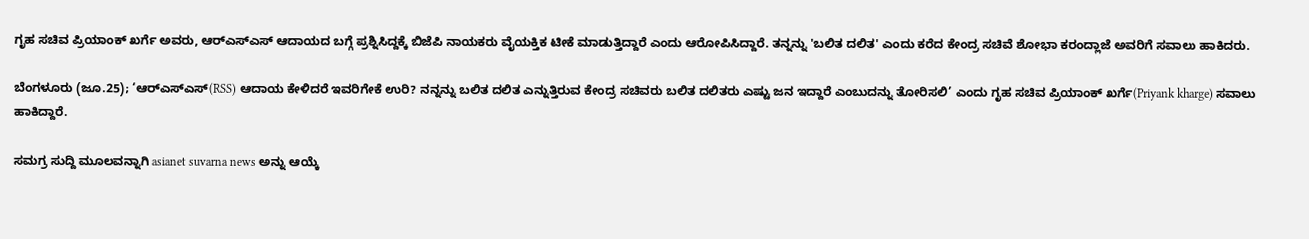ಗೃಹ ಸಚಿವ ಪ್ರಿಯಾಂಕ್ ಖರ್ಗೆ ಅವರು, ಆರ್‌ಎಸ್‌ಎಸ್‌ ಆದಾಯದ ಬಗ್ಗೆ ಪ್ರಶ್ನಿಸಿದ್ದಕ್ಕೆ ಬಿಜೆಪಿ ನಾಯಕರು ವೈಯಕ್ತಿಕ ಟೀಕೆ ಮಾಡುತ್ತಿದ್ದಾರೆ ಎಂದು ಆರೋಪಿಸಿದ್ದಾರೆ. ತನ್ನನ್ನು 'ಬಲಿತ ದಲಿತ' ಎಂದು ಕರೆದ ಕೇಂದ್ರ ಸಚಿವೆ ಶೋಭಾ ಕರಂದ್ಲಾಜೆ ಅವರಿಗೆ ಸವಾಲು ಹಾಕಿದರು.

ಬೆಂಗಳೂರು (ಜೂ.25); ‘ಆರ್‌ಎಸ್‌ಎಸ್(RSS) ಆದಾಯ ಕೇಳಿದರೆ ಇವರಿಗೇಕೆ ಉರಿ? ನನ್ನನ್ನು ಬಲಿತ ದಲಿತ ಎನ್ನುತ್ತಿರುವ ಕೇಂದ್ರ ಸಚಿವರು ಬಲಿತ ದಲಿತರು ಎಷ್ಟು ಜನ ಇದ್ದಾರೆ ಎಂಬುದನ್ನು ತೋರಿಸಲಿ’ ಎಂದು ಗೃಹ ಸಚಿವ ಪ್ರಿಯಾಂಕ್ ಖರ್ಗೆ(Priyank kharge) ಸವಾಲು ಹಾಕಿದ್ದಾರೆ.

ಸಮಗ್ರ ಸುದ್ದಿ ಮೂಲವನ್ನಾಗಿ asianet suvarna news ಅನ್ನು ಆಯ್ಕೆ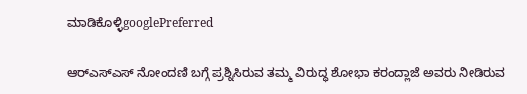ಮಾಡಿಕೊಳ್ಳಿgooglePreferred

ಆರ್‌ಎಸ್‌ಎಸ್‌ ನೋಂದಣಿ ಬಗ್ಗೆ ಪ್ರಶ್ನಿಸಿರುವ ತಮ್ಮ ವಿರುದ್ಧ ಶೋಭಾ ಕರಂದ್ಲಾಜೆ ಅವರು ನೀಡಿರುವ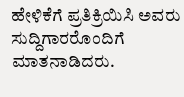ಹೇಳಿಕೆಗೆ ಪ್ರತಿಕ್ರಿಯಿಸಿ ಅವರು ಸುದ್ದಿಗಾರರೊಂದಿಗೆ ಮಾತನಾಡಿದರು.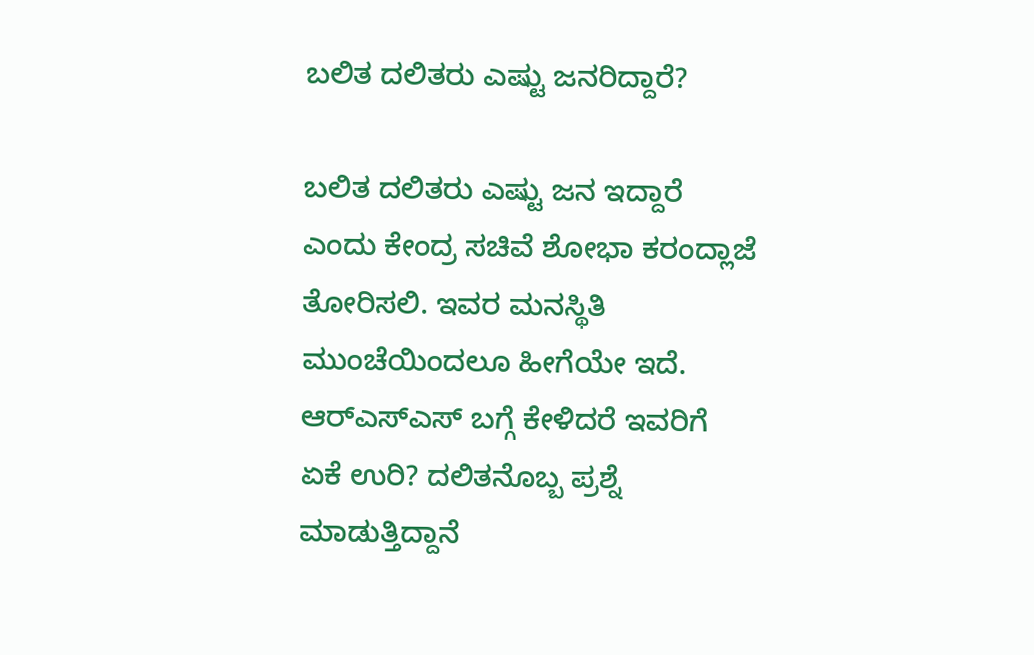ಬಲಿತ ದಲಿತರು ಎಷ್ಟು ಜನರಿದ್ದಾರೆ?

ಬಲಿತ ದಲಿತರು ಎಷ್ಟು ಜನ ಇದ್ದಾರೆ ಎಂದು ಕೇಂದ್ರ ಸಚಿವೆ ಶೋಭಾ ಕರಂದ್ಲಾಜೆ ತೋರಿಸಲಿ. ಇವರ ಮನಸ್ಥಿತಿ ಮುಂಚೆಯಿಂದಲೂ ಹೀಗೆಯೇ ಇದೆ. ಆರ್‌ಎಸ್‌ಎಸ್‌ ಬಗ್ಗೆ ಕೇಳಿದರೆ ಇವರಿಗೆ ಏಕೆ ಉರಿ? ದಲಿತನೊಬ್ಬ ಪ್ರಶ್ನೆ ಮಾಡುತ್ತಿದ್ದಾನೆ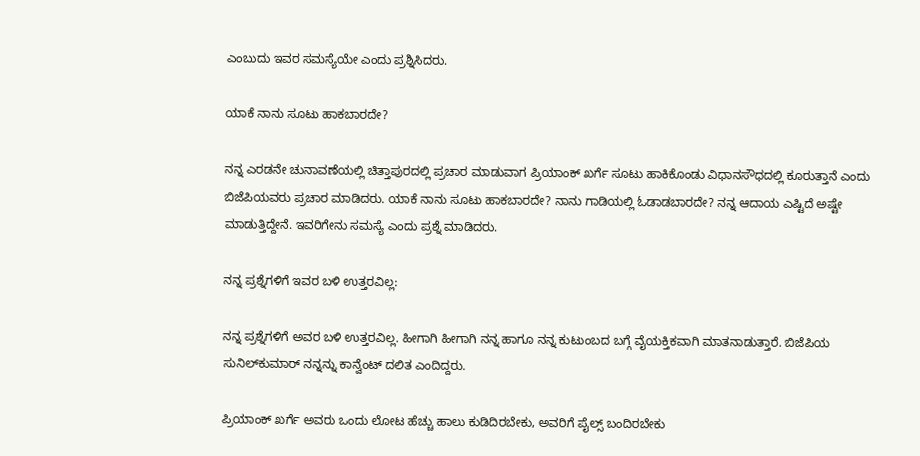ಎಂಬುದು ಇವರ ಸಮಸ್ಯೆಯೇ ಎಂದು ಪ್ರಶ್ನಿಸಿದರು.

ಯಾಕೆ ನಾನು ಸೂಟು ಹಾಕಬಾರದೇ?

ನನ್ನ ಎರಡನೇ ಚುನಾವಣೆಯಲ್ಲಿ ಚಿತ್ತಾಪುರದಲ್ಲಿ ಪ್ರಚಾರ ಮಾಡುವಾಗ ಪ್ರಿಯಾಂಕ್‌ ಖರ್ಗೆ ಸೂಟು ಹಾಕಿಕೊಂಡು ವಿಧಾನಸೌಧದಲ್ಲಿ ಕೂರುತ್ತಾನೆ ಎಂದು ಬಿಜೆಪಿಯವರು ಪ್ರಚಾರ ಮಾಡಿದರು. ಯಾಕೆ ನಾನು ಸೂಟು ಹಾಕಬಾರದೇ? ನಾನು ಗಾಡಿಯಲ್ಲಿ ಓಡಾಡಬಾರದೇ? ನನ್ನ ಆದಾಯ ಎಷ್ಟಿದೆ ಅಷ್ಟೇ ಮಾಡುತ್ತಿದ್ದೇನೆ. ಇವರಿಗೇನು ಸಮಸ್ಯೆ ಎಂದು ಪ್ರಶ್ನೆ ಮಾಡಿದರು.

ನನ್ನ ಪ್ರಶ್ನೆಗಳಿಗೆ ಇವರ ಬಳಿ ಉತ್ತರವಿಲ್ಲ:

ನನ್ನ ಪ್ರಶ್ನೆಗಳಿಗೆ ಅವರ ಬಳಿ ಉತ್ತರವಿಲ್ಲ. ಹೀಗಾಗಿ ಹೀಗಾಗಿ ನನ್ನ ಹಾಗೂ ನನ್ನ ಕುಟುಂಬದ ಬಗ್ಗೆ ವೈಯಕ್ತಿಕವಾಗಿ ಮಾತನಾಡುತ್ತಾರೆ. ಬಿಜೆಪಿಯ ಸುನಿಲ್‌ಕುಮಾರ್ ನನ್ನನ್ನು ಕಾನ್ವೆಂಟ್‌ ದಲಿತ ಎಂದಿದ್ದರು.

ಪ್ರಿಯಾಂಕ್ ಖರ್ಗೆ ಅವರು ಒಂದು ಲೋಟ ಹೆಚ್ಚು ಹಾಲು ಕುಡಿದಿರಬೇಕು, ಅವರಿಗೆ ಪೈಲ್ಸ್ ಬಂದಿರಬೇಕು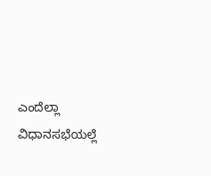ಎಂದೆಲ್ಲಾ ವಿಧಾನಸಭೆಯಲ್ಲೆ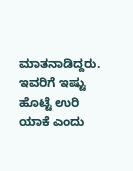ಮಾತನಾಡಿದ್ದರು. ಇವರಿಗೆ ಇಷ್ಟು ಹೊಟ್ಟೆ ಉರಿ ಯಾಕೆ ಎಂದು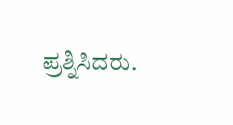ಪ್ರಶ್ನಿಸಿದರು.